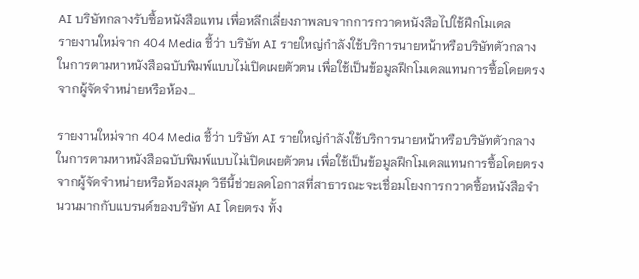AI บริษัทกลางรับซื้อหนังสือแทน เพื่อหลีกเลี่ยงภาพลบจากการกวาดหนังสือไปใช้ฝึกโมเดล
รายงานใหม่จาก 404 Media ชี้ว่า บริษัท AI รายใหญ่กำลังใช้บริการนายหน้าหรือบริษัทตัวกลางในการตามหาหนังสือฉบับพิมพ์แบบไม่เปิดเผยตัวตน เพื่อใช้เป็นข้อมูลฝึกโมเดลแทนการซื้อโดยตรงจากผู้จัดจำหน่ายหรือห้อง…

รายงานใหม่จาก 404 Media ชี้ว่า บริษัท AI รายใหญ่กำลังใช้บริการนายหน้าหรือบริษัทตัวกลางในการตามหาหนังสือฉบับพิมพ์แบบไม่เปิดเผยตัวตน เพื่อใช้เป็นข้อมูลฝึกโมเดลแทนการซื้อโดยตรงจากผู้จัดจำหน่ายหรือห้องสมุด วิธีนี้ช่วยลดโอกาสที่สาธารณะจะเชื่อมโยงการกวาดซื้อหนังสือจำนวนมากกับแบรนด์ของบริษัท AI โดยตรง ทั้ง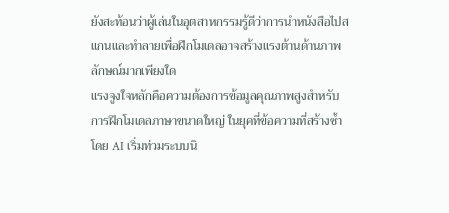ยังสะท้อนว่าผู้เล่นในอุตสาหกรรมรู้ดีว่าการนำหนังสือไปสแกนและทำลายเพื่อฝึกโมเดลอาจสร้างแรงต้านด้านภาพลักษณ์มากเพียงใด
แรงจูงใจหลักคือความต้องการข้อมูลคุณภาพสูงสำหรับการฝึกโมเดลภาษาขนาดใหญ่ ในยุคที่ข้อความที่สร้างซ้ำโดย AI เริ่มท่วมระบบนิ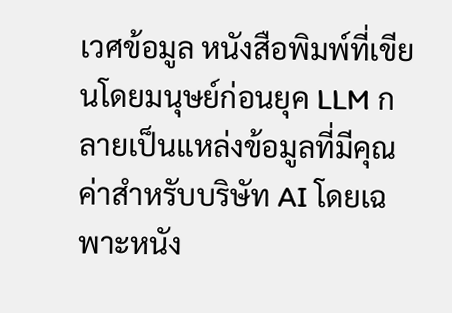เวศข้อมูล หนังสือพิมพ์ที่เขียนโดยมนุษย์ก่อนยุค LLM กลายเป็นแหล่งข้อมูลที่มีคุณค่าสำหรับบริษัท AI โดยเฉพาะหนัง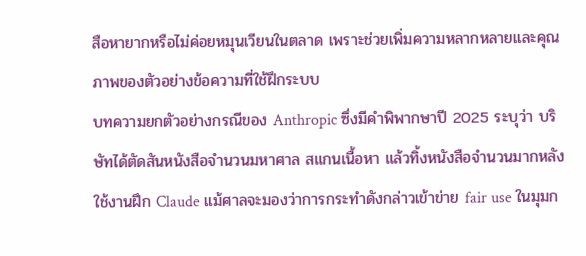สือหายากหรือไม่ค่อยหมุนเวียนในตลาด เพราะช่วยเพิ่มความหลากหลายและคุณภาพของตัวอย่างข้อความที่ใช้ฝึกระบบ
บทความยกตัวอย่างกรณีของ Anthropic ซึ่งมีคำพิพากษาปี 2025 ระบุว่า บริษัทได้ตัดสันหนังสือจำนวนมหาศาล สแกนเนื้อหา แล้วทิ้งหนังสือจำนวนมากหลังใช้งานฝึก Claude แม้ศาลจะมองว่าการกระทำดังกล่าวเข้าข่าย fair use ในมุมก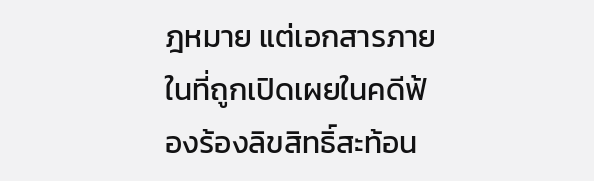ฎหมาย แต่เอกสารภายในที่ถูกเปิดเผยในคดีฟ้องร้องลิขสิทธิ์สะท้อน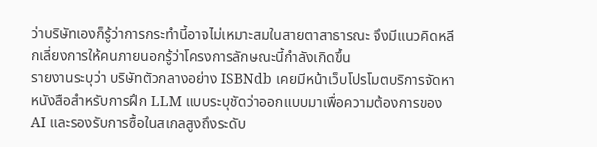ว่าบริษัทเองก็รู้ว่าการกระทำนี้อาจไม่เหมาะสมในสายตาสาธารณะ จึงมีแนวคิดหลีกเลี่ยงการให้คนภายนอกรู้ว่าโครงการลักษณะนี้กำลังเกิดขึ้น
รายงานระบุว่า บริษัทตัวกลางอย่าง ISBNdb เคยมีหน้าเว็บโปรโมตบริการจัดหาหนังสือสำหรับการฝึก LLM แบบระบุชัดว่าออกแบบมาเพื่อความต้องการของ AI และรองรับการซื้อในสเกลสูงถึงระดับ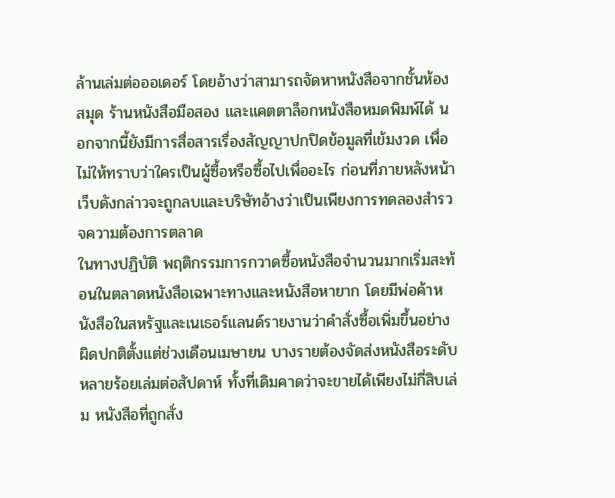ล้านเล่มต่อออเดอร์ โดยอ้างว่าสามารถจัดหาหนังสือจากชั้นห้องสมุด ร้านหนังสือมือสอง และแคตตาล็อกหนังสือหมดพิมพ์ได้ นอกจากนี้ยังมีการสื่อสารเรื่องสัญญาปกปิดข้อมูลที่เข้มงวด เพื่อไม่ให้ทราบว่าใครเป็นผู้ซื้อหรือซื้อไปเพื่ออะไร ก่อนที่ภายหลังหน้าเว็บดังกล่าวจะถูกลบและบริษัทอ้างว่าเป็นเพียงการทดลองสำรวจความต้องการตลาด
ในทางปฏิบัติ พฤติกรรมการกวาดซื้อหนังสือจำนวนมากเริ่มสะท้อนในตลาดหนังสือเฉพาะทางและหนังสือหายาก โดยมีพ่อค้าหนังสือในสหรัฐและเนเธอร์แลนด์รายงานว่าคำสั่งซื้อเพิ่มขึ้นอย่างผิดปกติตั้งแต่ช่วงเดือนเมษายน บางรายต้องจัดส่งหนังสือระดับหลายร้อยเล่มต่อสัปดาห์ ทั้งที่เดิมคาดว่าจะขายได้เพียงไม่กี่สิบเล่ม หนังสือที่ถูกสั่ง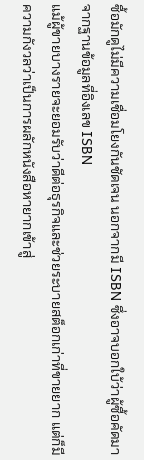ซื้อมักดูไม่มีความเชื่อมโยงกันชัดเจน นอกจากมี ISBN ซึ่งอาจบอกใบ้ว่าผู้ซื้อคัดมาจากฐานข้อมูลที่อิงเลข ISBN
แม้ผู้ขายบางรายจะยอมรับว่าดีต่อธุรกิจและช่วยระบายสต็อกเก่าที่ขายยาก แต่ก็มีความกังวลว่าเป็นการผลักหนังสือหายากเข้าสู่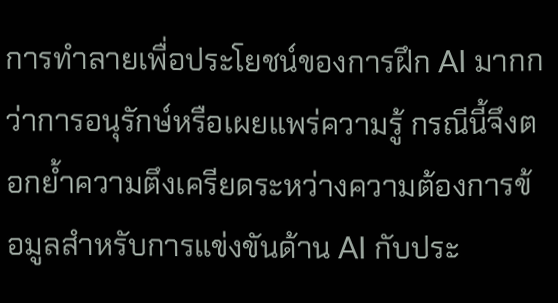การทำลายเพื่อประโยชน์ของการฝึก AI มากกว่าการอนุรักษ์หรือเผยแพร่ความรู้ กรณีนี้จึงตอกย้ำความตึงเครียดระหว่างความต้องการข้อมูลสำหรับการแข่งขันด้าน AI กับประ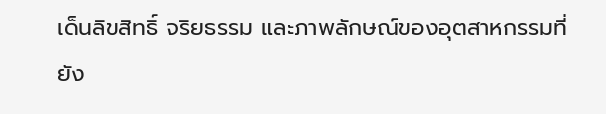เด็นลิขสิทธิ์ จริยธรรม และภาพลักษณ์ของอุตสาหกรรมที่ยัง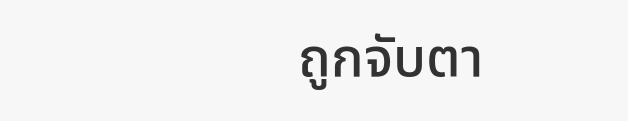ถูกจับตา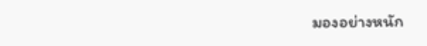มองอย่างหนัก